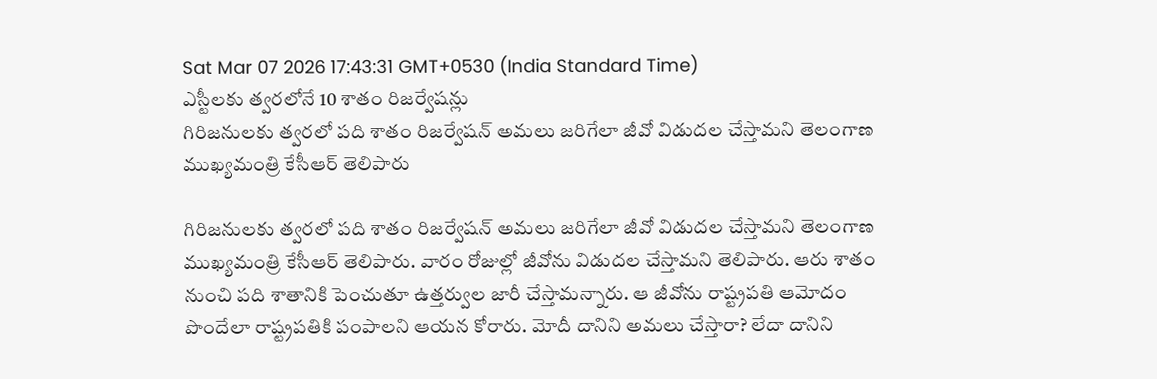Sat Mar 07 2026 17:43:31 GMT+0530 (India Standard Time)
ఎస్టీలకు త్వరలోనే 10 శాతం రిజర్వేషన్లు
గిరిజనులకు త్వరలో పది శాతం రిజర్వేషన్ అమలు జరిగేలా జీవో విడుదల చేస్తామని తెలంగాణ ముఖ్యమంత్రి కేసీఆర్ తెలిపారు

గిరిజనులకు త్వరలో పది శాతం రిజర్వేషన్ అమలు జరిగేలా జీవో విడుదల చేస్తామని తెలంగాణ ముఖ్యమంత్రి కేసీఆర్ తెలిపారు. వారం రోజుల్లో జీవోను విడుదల చేస్తామని తెలిపారు. ఆరు శాతం నుంచి పది శాతానికి పెంచుతూ ఉత్తర్వుల జారీ చేస్తామన్నారు. ఆ జీవోను రాష్ట్రపతి ఆమోదం పొందేలా రాష్ట్రపతికి పంపాలని ఆయన కోరారు. మోదీ దానిని అమలు చేస్తారా? లేదా దానిని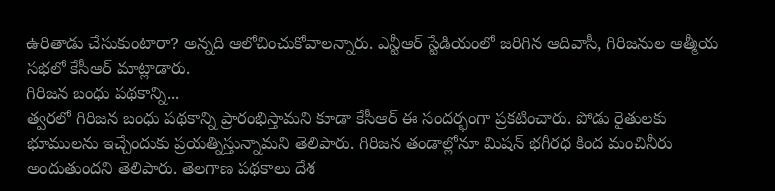ఉరితాడు చేసుకుంటారా? అన్నది ఆలోచించుకోవాలన్నారు. ఎన్టీఆర్ స్టేడియంలో జరిగిన ఆదివాసీ, గిరిజనుల ఆత్మీయ సభలో కేసీఆర్ మాట్లాడారు.
గిరిజన బంధు పథకాన్ని...
త్వరలో గిరిజన బంధు పథకాన్ని ప్రారంభిస్తామని కూడా కేసీఆర్ ఈ సందర్భంగా ప్రకటించారు. పోడు రైతులకు భూములను ఇచ్చేందుకు ప్రయత్నిస్తున్నామని తెలిపారు. గిరిజన తండాల్లోనూ మిషన్ భగీరధ కింద మంచినీరు అందుతుందని తెలిపారు. తెలగాణ పథకాలు దేశ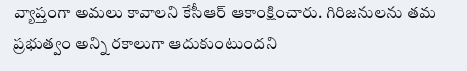వ్యాప్తంగా అమలు కావాలని కేసీఆర్ ఆకాంక్షించారు. గిరిజనులను తమ ప్రభుత్వం అన్ని రకాలుగా ఆదుకుంటుందని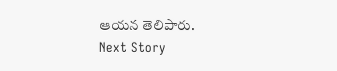ఆయన తెలిపారు.
Next Story